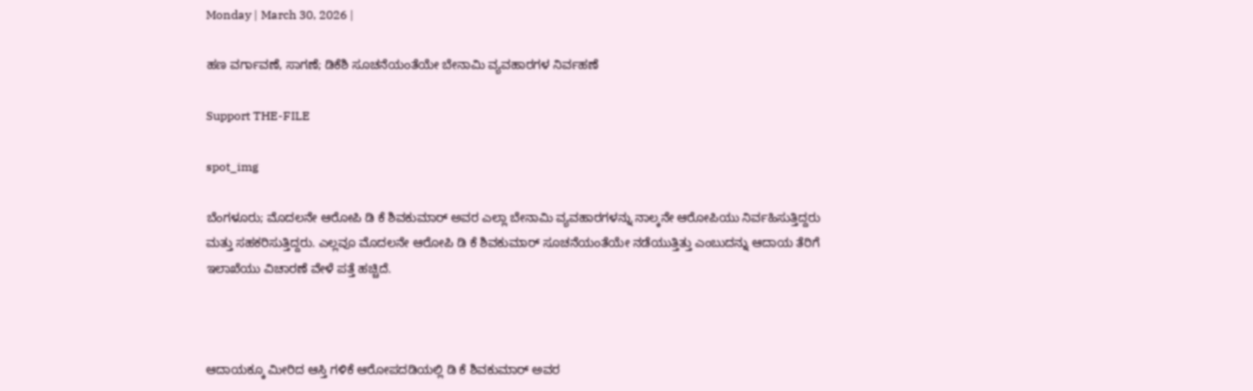Monday | March 30, 2026 |

ಹಣ ವರ್ಗಾವಣೆ, ಸಾಗಣೆ; ಡಿಕೆಶಿ ಸೂಚನೆಯಂತೆಯೇ ಬೇನಾಮಿ ವ್ಯವಹಾರಗಳ ನಿರ್ವಹಣೆ

Support THE-FILE

spot_img

ಬೆಂಗಳೂರು; ಮೊದಲನೇ ಆರೋಪಿ ಡಿ ಕೆ ಶಿವಕುಮಾರ್‍‌ ಅವರ ಎಲ್ಲಾ ಬೇನಾಮಿ ವ್ಯವಹಾರಗಳನ್ನು ನಾಲ್ಕನೇ ಆರೋಪಿಯು ನಿರ್ವಹಿಸುತ್ತಿದ್ದರು ಮತ್ತು ಸಹಕರಿಸುತ್ತಿದ್ದರು. ಎಲ್ಲವೂ ಮೊದಲನೇ ಆರೋಪಿ ಡಿ ಕೆ ಶಿವಕುಮಾರ್ ಸೂಚನೆಯಂತೆಯೇ ನಡೆಯುತ್ತಿತ್ತು ಎಂಬುದನ್ನು ಆದಾಯ ತೆರಿಗೆ ಇಲಾಖೆಯು ವಿಚಾರಣೆ ವೇಳೆ ಪತ್ತೆ ಹಚ್ಚಿದೆ.



ಆದಾಯಕ್ಕೂ ಮೀರಿದ ಆಸ್ತಿ ಗಳಿಕೆ ಆರೋಪದಡಿಯಲ್ಲಿ ಡಿ ಕೆ ಶಿವಕುಮಾರ್‍‌ ಅವರ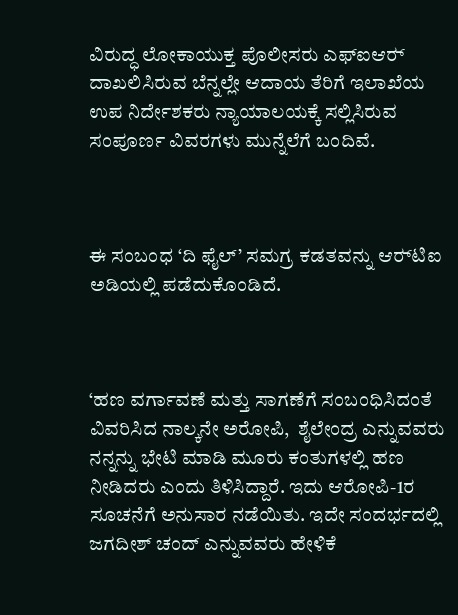ವಿರುದ್ಧ ಲೋಕಾಯುಕ್ತ ಪೊಲೀಸರು ಎಫ್‌ಐಆರ್‍‌ ದಾಖಲಿಸಿರುವ ಬೆನ್ನಲ್ಲೇ ಆದಾಯ ತೆರಿಗೆ ಇಲಾಖೆಯ ಉಪ ನಿರ್ದೇಶಕರು ನ್ಯಾಯಾಲಯಕ್ಕೆ ಸಲ್ಲಿಸಿರುವ ಸಂಪೂರ್ಣ ವಿವರಗಳು ಮುನ್ನೆಲೆಗೆ ಬಂದಿವೆ.



ಈ ಸಂಬಂಧ ‘ದಿ ಫೈಲ್‌’ ಸಮಗ್ರ ಕಡತವನ್ನು ಆರ್‍‌ಟಿಐ ಅಡಿಯಲ್ಲಿ ಪಡೆದುಕೊಂಡಿದೆ.



‘ಹಣ ವರ್ಗಾವಣೆ ಮತ್ತು ಸಾಗಣೆಗೆ ಸಂಬಂಧಿಸಿದಂತೆ ವಿವರಿಸಿದ ನಾಲ್ಕನೇ ಅರೋಪಿ,  ಶೈಲೇಂದ್ರ ಎನ್ನುವವರು ನನ್ನನ್ನು ಭೇಟಿ ಮಾಡಿ ಮೂರು ಕಂತುಗಳಲ್ಲಿ ಹಣ ನೀಡಿದರು ಎಂದು ತಿಳಿಸಿದ್ದಾರೆ. ಇದು ಆರೋಪಿ-1ರ ಸೂಚನೆಗೆ ಅನುಸಾರ ನಡೆಯಿತು. ಇದೇ ಸಂದರ್ಭದಲ್ಲಿ ಜಗದೀಶ್‌ ಚಂದ್‌ ಎನ್ನುವವರು ಹೇಳಿಕೆ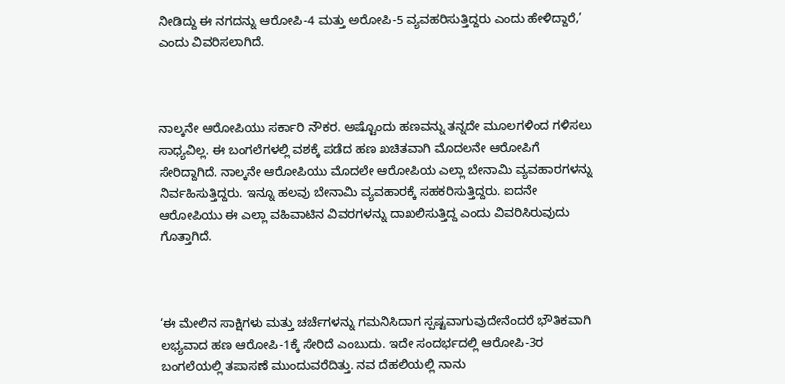ನೀಡಿದ್ದು ಈ ನಗದನ್ನು ಆರೋಪಿ-4 ಮತ್ತು ಅರೋಪಿ-5 ವ್ಯವಹರಿಸುತ್ತಿದ್ದರು ಎಂದು ಹೇಳಿದ್ದಾರೆ,’ ಎಂದು ವಿವರಿಸಲಾಗಿದೆ.



ನಾಲ್ಕನೇ ಆರೋಪಿಯು ಸರ್ಕಾರಿ ನೌಕರ. ಅಷ್ಟೊಂದು ಹಣವನ್ನು ತನ್ನದೇ ಮೂಲಗಳಿಂದ ಗಳಿಸಲು ಸಾಧ್ಯವಿಲ್ಲ. ಈ ಬಂಗಲೆಗಳಲ್ಲಿ ವಶಕ್ಕೆ ಪಡೆದ ಹಣ ಖಚಿತವಾಗಿ ಮೊದಲನೇ ಆರೋಪಿಗೆ ಸೇರಿದ್ದಾಗಿದೆ. ನಾಲ್ಕನೇ ಆರೋಪಿಯು ಮೊದಲೇ ಆರೋಪಿಯ ಎಲ್ಲಾ ಬೇನಾಮಿ ವ್ಯವಹಾರಗಳನ್ನು ನಿರ್ವಹಿಸುತ್ತಿದ್ದರು. ಇನ್ನೂ ಹಲವು ಬೇನಾಮಿ ವ್ಯವಹಾರಕ್ಕೆ ಸಹಕರಿಸುತ್ತಿದ್ದರು. ಐದನೇ ಆರೋಪಿಯು ಈ ಎಲ್ಲಾ ವಹಿವಾಟಿನ ವಿವರಗಳನ್ನು ದಾಖಲಿಸುತ್ತಿದ್ದ ಎಂದು ವಿವರಿಸಿರುವುದು ಗೊತ್ತಾಗಿದೆ.



‘ಈ ಮೇಲಿನ ಸಾಕ್ಷಿಗಳು ಮತ್ತು ಚರ್ಚೆಗಳನ್ನು ಗಮನಿಸಿದಾಗ ಸ್ಪಷ್ಟವಾಗುವುದೇನೆಂದರೆ ಭೌತಿಕವಾಗಿ ಲಭ್ಯವಾದ ಹಣ ಆರೋಪಿ-1ಕ್ಕೆ ಸೇರಿದೆ ಎಂಬುದು. ಇದೇ ಸಂದರ್ಭದಲ್ಲಿ ಆರೋಪಿ-3ರ ಬಂಗಲೆಯಲ್ಲಿ ತಪಾಸಣೆ ಮುಂದುವರೆದಿತ್ತು. ನವ ದೆಹಲಿಯಲ್ಲಿ ನಾನು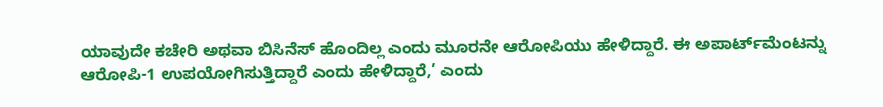ಯಾವುದೇ ಕಚೇರಿ ಅಥವಾ ಬಿಸಿನೆಸ್‌ ಹೊಂದಿಲ್ಲ ಎಂದು ಮೂರನೇ ಆರೋಪಿಯು ಹೇಳಿದ್ದಾರೆ. ಈ ಅಪಾರ್ಟ್‌ಮೆಂಟನ್ನು ಆರೋಪಿ-1 ಉಪಯೋಗಿಸುತ್ತಿದ್ದಾರೆ ಎಂದು ಹೇಳಿದ್ದಾರೆ,’ ಎಂದು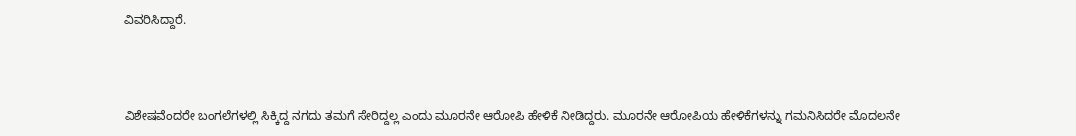ವಿವರಿಸಿದ್ದಾರೆ.



ವಿಶೇಷವೆಂದರೇ ಬಂಗಲೆಗಳಲ್ಲಿ ಸಿಕ್ಕಿದ್ದ ನಗದು ತಮಗೆ ಸೇರಿದ್ದಲ್ಲ ಎಂದು ಮೂರನೇ ಆರೋಪಿ ಹೇಳಿಕೆ ನೀಡಿದ್ದರು. ಮೂರನೇ ಆರೋಪಿಯ ಹೇಳಿಕೆಗಳನ್ನು ಗಮನಿಸಿದರೇ ಮೊದಲನೇ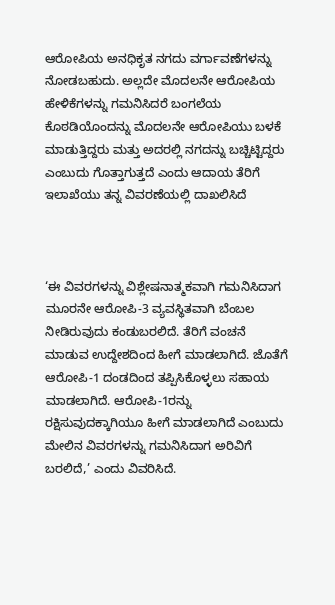ಆರೋಪಿಯ ಅನಧಿಕೃತ ನಗದು ವರ್ಗಾವಣೆಗಳನ್ನು ನೋಡಬಹುದು. ಅಲ್ಲದೇ ಮೊದಲನೇ ಆರೋಪಿಯ ಹೇಳಿಕೆಗಳನ್ನು ಗಮನಿಸಿದರೆ ಬಂಗಲೆಯ ಕೊಠಡಿಯೊಂದನ್ನು ಮೊದಲನೇ ಆರೋಪಿಯು ಬಳಕೆ ಮಾಡುತ್ತಿದ್ದರು ಮತ್ತು ಅದರಲ್ಲಿ ನಗದನ್ನು ಬಚ್ಚಿಟ್ಟಿದ್ದರು ಎಂಬುದು ಗೊತ್ತಾಗುತ್ತದೆ ಎಂದು ಆದಾಯ ತೆರಿಗೆ ಇಲಾಖೆಯು ತನ್ನ ವಿವರಣೆಯಲ್ಲಿ ದಾಖಲಿಸಿದೆ



‘ಈ ವಿವರಗಳನ್ನು ವಿಶ್ಲೇಷನಾತ್ಮಕವಾಗಿ ಗಮನಿಸಿದಾಗ ಮೂರನೇ ಆರೋಪಿ-3 ವ್ಯವಸ್ಥಿತವಾಗಿ ಬೆಂಬಲ ನೀಡಿರುವುದು ಕಂಡುಬರಲಿದೆ. ತೆರಿಗೆ ವಂಚನೆ ಮಾಡುವ ಉದ್ದೇಶದಿಂದ ಹೀಗೆ ಮಾಡಲಾಗಿದೆ. ಜೊತೆಗೆ ಆರೋಪಿ-1 ದಂಡದಿಂದ ತಪ್ಪಿಸಿಕೊಳ್ಳಲು ಸಹಾಯ ಮಾಡಲಾಗಿದೆ. ಆರೋಪಿ-1ರನ್ನು ರಕ್ಷಿಸುವುದಕ್ಕಾಗಿಯೂ ಹೀಗೆ ಮಾಡಲಾಗಿದೆ ಎಂಬುದು ಮೇಲಿನ ವಿವರಗಳನ್ನು ಗಮನಿಸಿದಾಗ ಅರಿವಿಗೆ ಬರಲಿದೆ,’ ಎಂದು ವಿವರಿಸಿದೆ.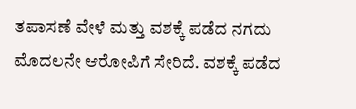ತಪಾಸಣೆ ವೇಳೆ ಮತ್ತು ವಶಕ್ಕೆ ಪಡೆದ ನಗದು ಮೊದಲನೇ ಆರೋಪಿಗೆ ಸೇರಿದೆ. ವಶಕ್ಕೆ ಪಡೆದ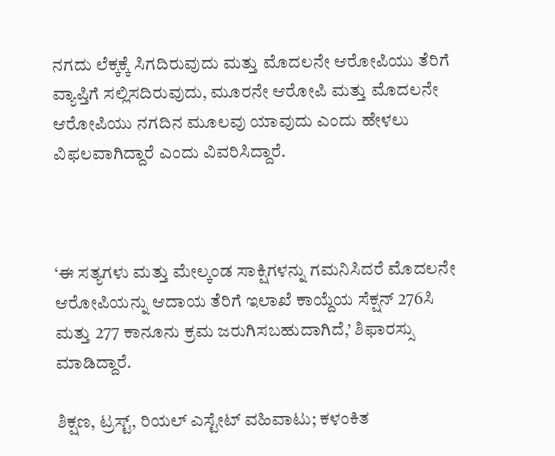ನಗದು ಲೆಕ್ಕಕ್ಕೆ ಸಿಗದಿರುವುದು ಮತ್ತು ಮೊದಲನೇ ಆರೋಪಿಯು ತೆರಿಗೆ ವ್ಯಾಪ್ತಿಗೆ ಸಲ್ಲಿಸದಿರುವುದು, ಮೂರನೇ ಆರೋಪಿ ಮತ್ತು ಮೊದಲನೇ ಆರೋಪಿಯು ನಗದಿನ ಮೂಲವು ಯಾವುದು ಎಂದು ಹೇಳಲು ವಿಫಲವಾಗಿದ್ದಾರೆ ಎಂದು ವಿವರಿಸಿದ್ದಾರೆ.



‘ಈ ಸತ್ಯಗಳು ಮತ್ತು ಮೇಲ್ಕಂಡ ಸಾಕ್ಷಿಗಳನ್ನು ಗಮನಿಸಿದರೆ ಮೊದಲನೇ ಆರೋಪಿಯನ್ನು ಆದಾಯ ತೆರಿಗೆ ಇಲಾಖೆ ಕಾಯ್ದೆಯ ಸೆಕ್ಷನ್‌ 276ಸಿ ಮತ್ತು 277 ಕಾನೂನು ಕ್ರಮ ಜರುಗಿಸಬಹುದಾಗಿದೆ,’ ಶಿಫಾರಸ್ಸು ಮಾಡಿದ್ದಾರೆ.

ಶಿಕ್ಷಣ, ಟ್ರಸ್ಟ್‌, ರಿಯಲ್‌ ಎಸ್ಟೇಟ್‌ ವಹಿವಾಟು; ಕಳಂಕಿತ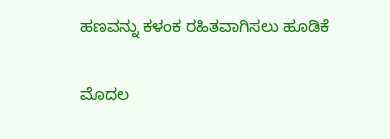ಹಣವನ್ನು ಕಳಂಕ ರಹಿತವಾಗಿಸಲು ಹೂಡಿಕೆ

ಮೊದಲ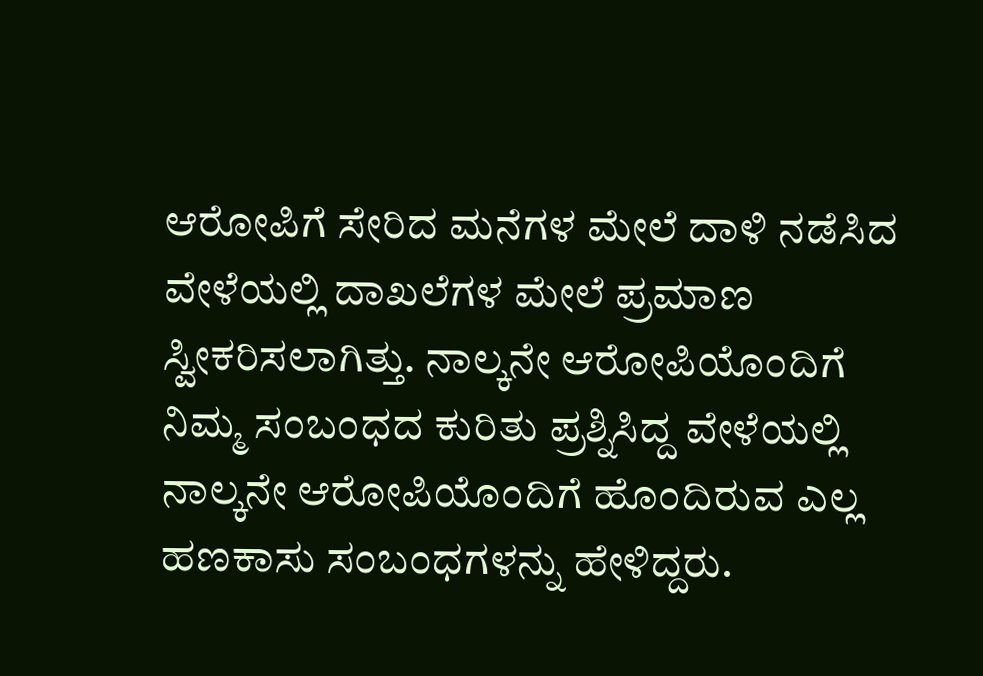ಆರೋಪಿಗೆ ಸೇರಿದ ಮನೆಗಳ ಮೇಲೆ ದಾಳಿ ನಡೆಸಿದ ವೇಳೆಯಲ್ಲಿ ದಾಖಲೆಗಳ ಮೇಲೆ ಪ್ರಮಾಣ ಸ್ವೀಕರಿಸಲಾಗಿತ್ತು. ನಾಲ್ಕನೇ ಆರೋಪಿಯೊಂದಿಗೆ ನಿಮ್ಮ ಸಂಬಂಧದ ಕುರಿತು ಪ್ರಶ್ನಿಸಿದ್ದ ವೇಳೆಯಲ್ಲಿ ನಾಲ್ಕನೇ ಆರೋಪಿಯೊಂದಿಗೆ ಹೊಂದಿರುವ ಎಲ್ಲ ಹಣಕಾಸು ಸಂಬಂಧಗಳನ್ನು ಹೇಳಿದ್ದರು.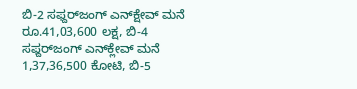ಬಿ-2 ಸಫ್ದರ್‍‌ಜಂಗ್‌ ಎನ್‌ಕ್ಷೇವ್‌ ಮನೆ ರೂ.41,03,600 ಲಕ್ಷ, ಬಿ-4 ಸಫ್ದರ್‍‌ಜಂಗ್‌ ಎನ್‌ಕ್ಲೇವ್‌ ಮನೆ 1,37,36,500 ಕೋಟಿ, ಬಿ-5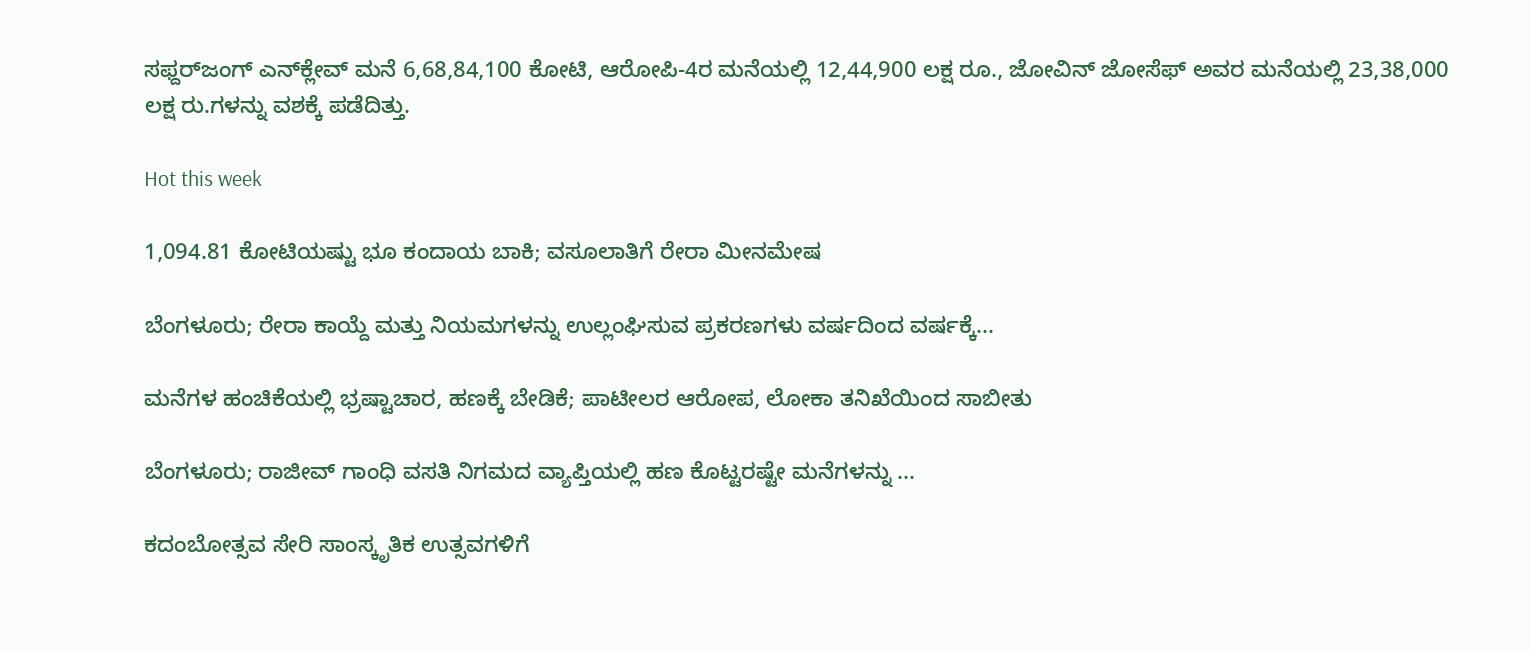ಸಫ್ದರ್‍‌ಜಂಗ್‌ ಎನ್‌ಕ್ಲೇವ್‌ ಮನೆ 6,68,84,100 ಕೋಟಿ, ಆರೋಪಿ-4ರ ಮನೆಯಲ್ಲಿ 12,44,900 ಲಕ್ಷ ರೂ., ಜೋವಿನ್‌ ಜೋಸೆಫ್‌ ಅವರ ಮನೆಯಲ್ಲಿ 23,38,000 ಲಕ್ಷ ರು.ಗಳನ್ನು ವಶಕ್ಕೆ ಪಡೆದಿತ್ತು.

Hot this week

1,094.81 ಕೋಟಿಯಷ್ಟು ಭೂ ಕಂದಾಯ ಬಾಕಿ; ವಸೂಲಾತಿಗೆ ರೇರಾ ಮೀನಮೇಷ

ಬೆಂಗಳೂರು; ರೇರಾ ಕಾಯ್ದೆ ಮತ್ತು ನಿಯಮಗಳನ್ನು ಉಲ್ಲಂಘಿಸುವ ಪ್ರಕರಣಗಳು ವರ್ಷದಿಂದ ವರ್ಷಕ್ಕೆ...

ಮನೆಗಳ ಹಂಚಿಕೆಯಲ್ಲಿ ಭ್ರಷ್ಟಾಚಾರ, ಹಣಕ್ಕೆ ಬೇಡಿಕೆ; ಪಾಟೀಲರ ಆರೋಪ, ಲೋಕಾ ತನಿಖೆಯಿಂದ ಸಾಬೀತು

ಬೆಂಗಳೂರು; ರಾಜೀವ್‌ ಗಾಂಧಿ ವಸತಿ ನಿಗಮದ ವ್ಯಾಪ್ತಿಯಲ್ಲಿ ಹಣ ಕೊಟ್ಟರಷ್ಟೇ ಮನೆಗಳನ್ನು ...

ಕದಂಬೋತ್ಸವ ಸೇರಿ ಸಾಂಸ್ಕೃತಿಕ ಉತ್ಸವಗಳಿಗೆ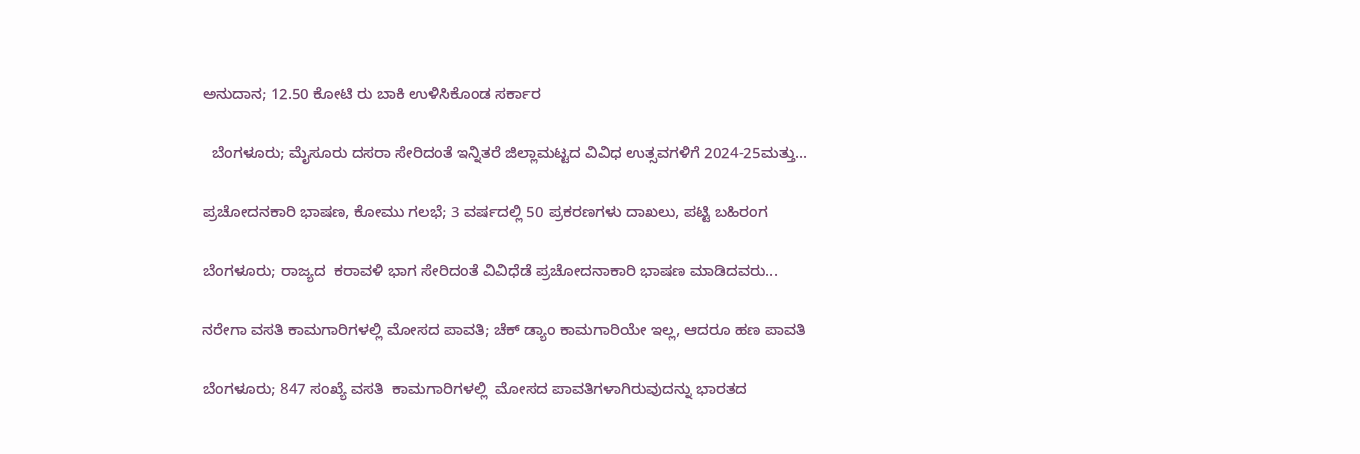ಅನುದಾನ; 12.50 ಕೋಟಿ ರು ಬಾಕಿ ಉಳಿಸಿಕೊಂಡ ಸರ್ಕಾರ

  ಬೆಂಗಳೂರು; ಮೈಸೂರು ದಸರಾ ಸೇರಿದಂತೆ ಇನ್ನಿತರೆ ಜಿಲ್ಲಾಮಟ್ಟದ ವಿವಿಧ ಉತ್ಸವಗಳಿಗೆ 2024-25ಮತ್ತು...

ಪ್ರಚೋದನಕಾರಿ ಭಾಷಣ, ಕೋಮು ಗಲಭೆ; 3 ವರ್ಷದಲ್ಲಿ 50 ಪ್ರಕರಣಗಳು ದಾಖಲು, ಪಟ್ಟಿ ಬಹಿರಂಗ

ಬೆಂಗಳೂರು; ರಾಜ್ಯದ  ಕರಾವಳಿ ಭಾಗ ಸೇರಿದಂತೆ ವಿವಿಧೆಡೆ ಪ್ರಚೋದನಾಕಾರಿ ಭಾಷಣ ಮಾಡಿದವರು...

ನರೇಗಾ ವಸತಿ ಕಾಮಗಾರಿಗಳಲ್ಲಿ ಮೋಸದ ಪಾವತಿ; ಚೆಕ್ ಡ್ಯಾಂ ಕಾಮಗಾರಿಯೇ ಇಲ್ಲ, ಆದರೂ ಹಣ ಪಾವತಿ

ಬೆಂಗಳೂರು; 847 ಸಂಖ್ಯೆ ವಸತಿ  ಕಾಮಗಾರಿಗಳಲ್ಲಿ  ಮೋಸದ ಪಾವತಿಗಳಾಗಿರುವುದನ್ನು ಭಾರತದ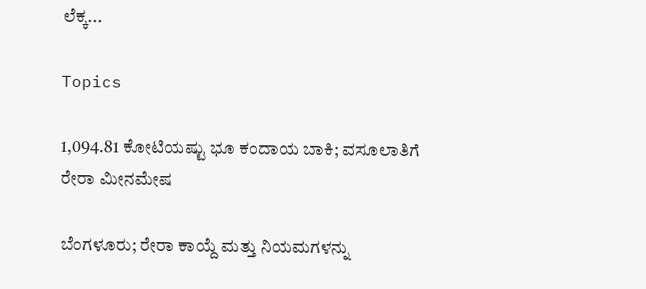ಲೆಕ್ಕ...

Topics

1,094.81 ಕೋಟಿಯಷ್ಟು ಭೂ ಕಂದಾಯ ಬಾಕಿ; ವಸೂಲಾತಿಗೆ ರೇರಾ ಮೀನಮೇಷ

ಬೆಂಗಳೂರು; ರೇರಾ ಕಾಯ್ದೆ ಮತ್ತು ನಿಯಮಗಳನ್ನು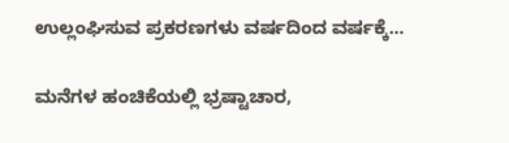ಉಲ್ಲಂಘಿಸುವ ಪ್ರಕರಣಗಳು ವರ್ಷದಿಂದ ವರ್ಷಕ್ಕೆ...

ಮನೆಗಳ ಹಂಚಿಕೆಯಲ್ಲಿ ಭ್ರಷ್ಟಾಚಾರ,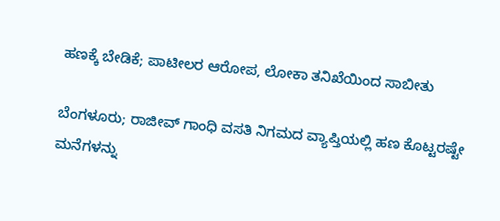ಹಣಕ್ಕೆ ಬೇಡಿಕೆ; ಪಾಟೀಲರ ಆರೋಪ, ಲೋಕಾ ತನಿಖೆಯಿಂದ ಸಾಬೀತು

ಬೆಂಗಳೂರು; ರಾಜೀವ್‌ ಗಾಂಧಿ ವಸತಿ ನಿಗಮದ ವ್ಯಾಪ್ತಿಯಲ್ಲಿ ಹಣ ಕೊಟ್ಟರಷ್ಟೇ ಮನೆಗಳನ್ನು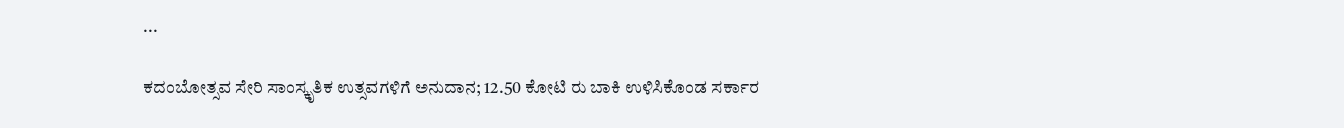...

ಕದಂಬೋತ್ಸವ ಸೇರಿ ಸಾಂಸ್ಕೃತಿಕ ಉತ್ಸವಗಳಿಗೆ ಅನುದಾನ; 12.50 ಕೋಟಿ ರು ಬಾಕಿ ಉಳಿಸಿಕೊಂಡ ಸರ್ಕಾರ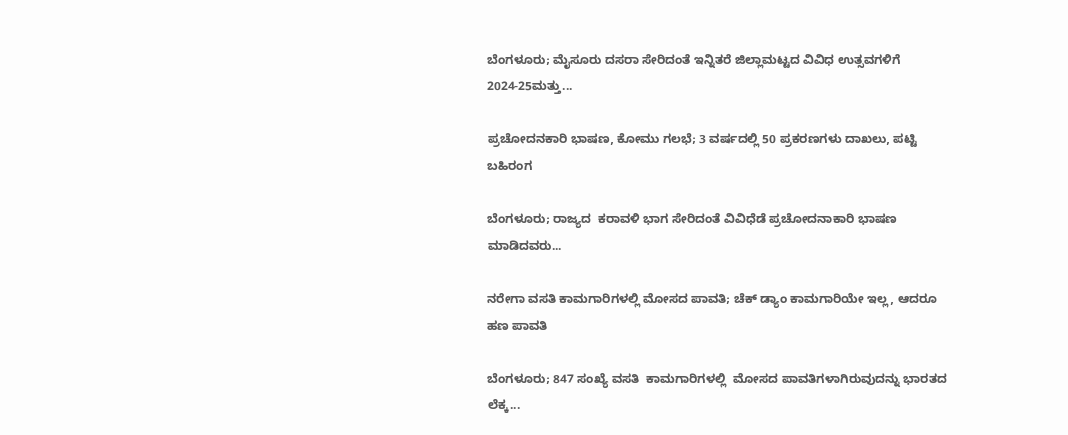ಬೆಂಗಳೂರು; ಮೈಸೂರು ದಸರಾ ಸೇರಿದಂತೆ ಇನ್ನಿತರೆ ಜಿಲ್ಲಾಮಟ್ಟದ ವಿವಿಧ ಉತ್ಸವಗಳಿಗೆ 2024-25ಮತ್ತು...

ಪ್ರಚೋದನಕಾರಿ ಭಾಷಣ, ಕೋಮು ಗಲಭೆ; 3 ವರ್ಷದಲ್ಲಿ 50 ಪ್ರಕರಣಗಳು ದಾಖಲು, ಪಟ್ಟಿ ಬಹಿರಂಗ

ಬೆಂಗಳೂರು; ರಾಜ್ಯದ  ಕರಾವಳಿ ಭಾಗ ಸೇರಿದಂತೆ ವಿವಿಧೆಡೆ ಪ್ರಚೋದನಾಕಾರಿ ಭಾಷಣ ಮಾಡಿದವರು...

ನರೇಗಾ ವಸತಿ ಕಾಮಗಾರಿಗಳಲ್ಲಿ ಮೋಸದ ಪಾವತಿ; ಚೆಕ್ ಡ್ಯಾಂ ಕಾಮಗಾರಿಯೇ ಇಲ್ಲ, ಆದರೂ ಹಣ ಪಾವತಿ

ಬೆಂಗಳೂರು; 847 ಸಂಖ್ಯೆ ವಸತಿ  ಕಾಮಗಾರಿಗಳಲ್ಲಿ  ಮೋಸದ ಪಾವತಿಗಳಾಗಿರುವುದನ್ನು ಭಾರತದ ಲೆಕ್ಕ...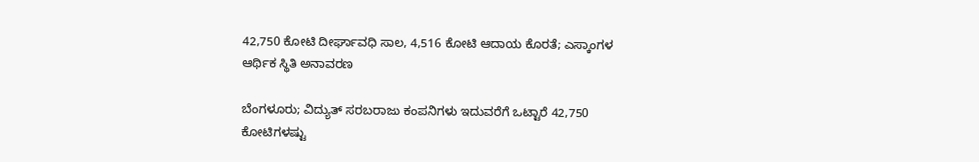42,750 ಕೋಟಿ ದೀರ್ಘಾವಧಿ ಸಾಲ, 4,516 ಕೋಟಿ ಆದಾಯ ಕೊರತೆ; ಎಸ್ಕಾಂಗಳ ಆರ್ಥಿಕ ಸ್ಥಿತಿ ಅನಾವರಣ

ಬೆಂಗಳೂರು; ವಿದ್ಯುತ್ ಸರಬರಾಜು ಕಂಪನಿಗಳು ಇದುವರೆಗೆ ಒಟ್ಟಾರೆ 42,750 ಕೋಟಿಗಳಷ್ಟು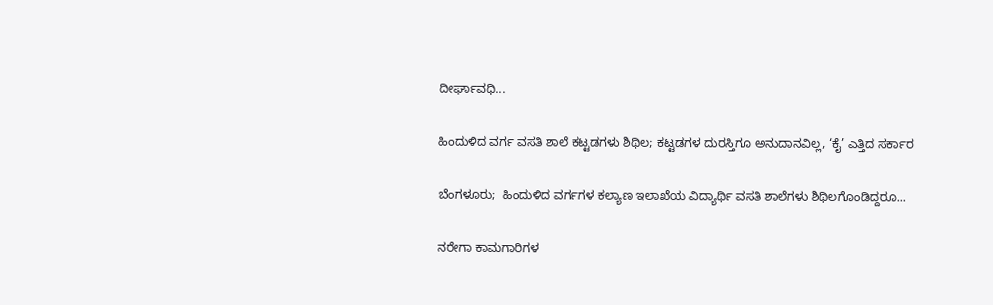ದೀರ್ಘಾವಧಿ...

ಹಿಂದುಳಿದ ವರ್ಗ ವಸತಿ ಶಾಲೆ ಕಟ್ಟಡಗಳು ಶಿಥಿಲ; ಕಟ್ಟಡಗಳ ದುರಸ್ತಿಗೂ ಅನುದಾನವಿಲ್ಲ, ‘ಕೈ’ ಎತ್ತಿದ ಸರ್ಕಾರ

ಬೆಂಗಳೂರು;  ಹಿಂದುಳಿದ ವರ್ಗಗಳ ಕಲ್ಯಾಣ ಇಲಾಖೆಯ ವಿದ್ಯಾರ್ಥಿ ವಸತಿ ಶಾಲೆಗಳು ಶಿಥಿಲಗೊಂಡಿದ್ದರೂ...

ನರೇಗಾ ಕಾಮಗಾರಿಗಳ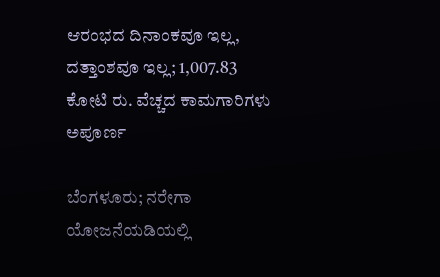ಆರಂಭದ ದಿನಾಂಕವೂ ಇಲ್ಲ, ದತ್ತಾಂಶವೂ ಇಲ್ಲ; 1,007.83 ಕೋಟಿ ರು. ವೆಚ್ಚದ ಕಾಮಗಾರಿಗಳು ಅಪೂರ್ಣ

ಬೆಂಗಳೂರು; ನರೇಗಾ ಯೋಜನೆಯಡಿಯಲ್ಲಿ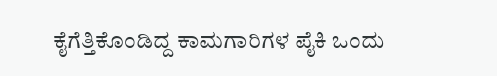ಕೈಗೆತ್ತಿಕೊಂಡಿದ್ದ ಕಾಮಗಾರಿಗಳ ಪೈಕಿ ಒಂದು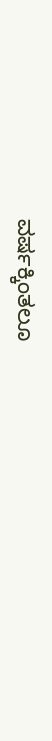ವ‍ರ್ಷಕ್ಕಿಂತಲೂ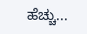ಹೆಚ್ಚು...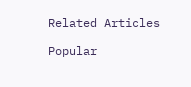Related Articles

Popular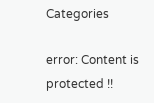Categories

error: Content is protected !!